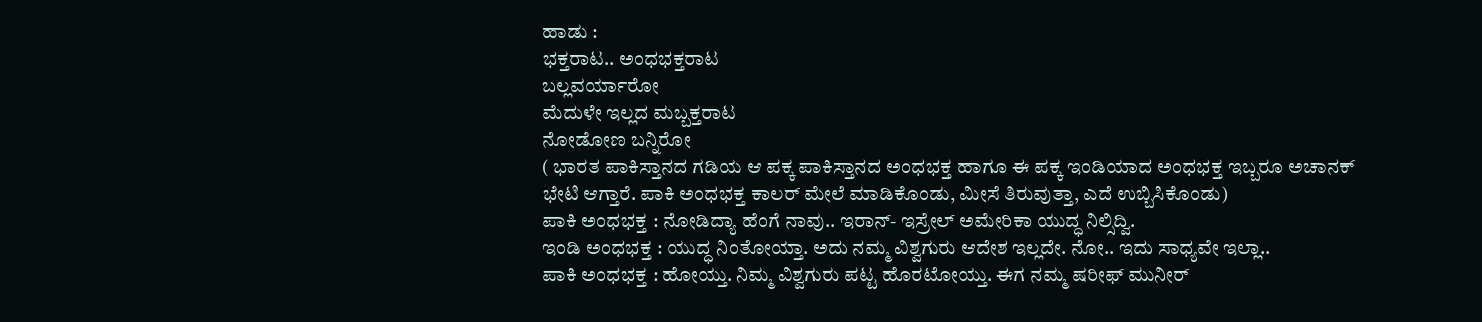ಹಾಡು :
ಭಕ್ತರಾಟ.. ಅಂಧಭಕ್ತರಾಟ
ಬಲ್ಲವರ್ಯಾರೋ
ಮೆದುಳೇ ಇಲ್ಲದ ಮಬ್ಬಕ್ತರಾಟ
ನೋಡೋಣ ಬನ್ನಿರೋ
( ಭಾರತ ಪಾಕಿಸ್ತಾನದ ಗಡಿಯ ಆ ಪಕ್ಕ ಪಾಕಿಸ್ತಾನದ ಅಂಧಭಕ್ತ ಹಾಗೂ ಈ ಪಕ್ಕ ಇಂಡಿಯಾದ ಅಂಧಭಕ್ತ ಇಬ್ಬರೂ ಅಚಾನಕ್ ಭೇಟಿ ಆಗ್ತಾರೆ. ಪಾಕಿ ಅಂಧಭಕ್ತ ಕಾಲರ್ ಮೇಲೆ ಮಾಡಿಕೊಂಡು, ಮೀಸೆ ತಿರುವುತ್ತಾ, ಎದೆ ಉಬ್ಬಿಸಿಕೊಂಡು)
ಪಾಕಿ ಅಂಧಭಕ್ತ : ನೋಡಿದ್ಯಾ ಹೆಂಗೆ ನಾವು.. ಇರಾನ್- ಇಸ್ರೇಲ್ ಅಮೇರಿಕಾ ಯುದ್ಧ ನಿಲ್ಸಿದ್ವಿ.
ಇಂಡಿ ಅಂಧಭಕ್ತ : ಯುದ್ಧ ನಿಂತೋಯ್ತಾ. ಅದು ನಮ್ಮ ವಿಶ್ವಗುರು ಆದೇಶ ಇಲ್ಲದೇ. ನೋ.. ಇದು ಸಾಧ್ಯವೇ ಇಲ್ಲಾ..
ಪಾಕಿ ಅಂಧಭಕ್ತ : ಹೋಯ್ತು. ನಿಮ್ಮ ವಿಶ್ವಗುರು ಪಟ್ಟ ಹೊರಟೋಯ್ತು. ಈಗ ನಮ್ಮ ಷರೀಫ್ ಮುನೀರ್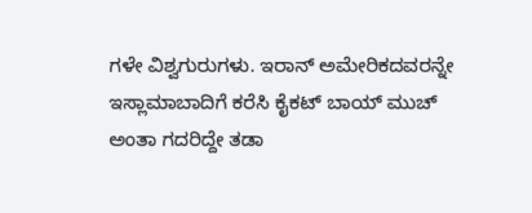ಗಳೇ ವಿಶ್ವಗುರುಗಳು. ಇರಾನ್ ಅಮೇರಿಕದವರನ್ನೇ ಇಸ್ಲಾಮಾಬಾದಿಗೆ ಕರೆಸಿ ಕೈಕಟ್ ಬಾಯ್ ಮುಚ್ ಅಂತಾ ಗದರಿದ್ದೇ ತಡಾ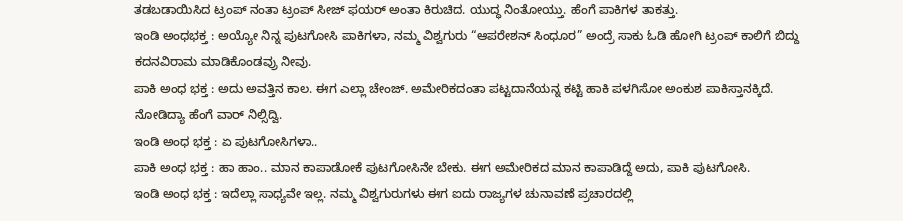ತಡಬಡಾಯಿಸಿದ ಟ್ರಂಪ್ ನಂತಾ ಟ್ರಂಪ್ ಸೀಜ್ ಫಯರ್ ಅಂತಾ ಕಿರುಚಿದ. ಯುದ್ಧ ನಿಂತೋಯ್ತು. ಹೆಂಗೆ ಪಾಕಿಗಳ ತಾಕತ್ತು.
ಇಂಡಿ ಅಂಧಭಕ್ತ : ಅಯ್ಯೋ ನಿನ್ನ ಪುಟಗೋಸಿ ಪಾಕಿಗಳಾ, ನಮ್ಮ ವಿಶ್ವಗುರು “ಆಪರೇಶನ್ ಸಿಂಧೂರ” ಅಂದ್ರೆ ಸಾಕು ಓಡಿ ಹೋಗಿ ಟ್ರಂಪ್ ಕಾಲಿಗೆ ಬಿದ್ದು ಕದನವಿರಾಮ ಮಾಡಿಕೊಂಡವ್ರು ನೀವು.
ಪಾಕಿ ಅಂಧ ಭಕ್ತ : ಅದು ಅವತ್ತಿನ ಕಾಲ. ಈಗ ಎಲ್ಲಾ ಚೇಂಜ್. ಅಮೇರಿಕದಂತಾ ಪಟ್ಟದಾನೆಯನ್ನ ಕಟ್ಟಿ ಹಾಕಿ ಪಳಗಿಸೋ ಅಂಕುಶ ಪಾಕಿಸ್ತಾನಕ್ಕಿದೆ. ನೋಡಿದ್ಯಾ ಹೆಂಗೆ ವಾರ್ ನಿಲ್ಸಿದ್ವಿ.
ಇಂಡಿ ಅಂಧ ಭಕ್ತ : ಏ ಪುಟಗೋಸಿಗಳಾ..
ಪಾಕಿ ಅಂಧ ಭಕ್ತ : ಹಾ ಹಾಂ.. ಮಾನ ಕಾಪಾಡೋಕೆ ಪುಟಗೋಸಿನೇ ಬೇಕು. ಈಗ ಅಮೇರಿಕದ ಮಾನ ಕಾಪಾಡಿದ್ದೆ ಅದು, ಪಾಕಿ ಪುಟಗೋಸಿ.
ಇಂಡಿ ಅಂಧ ಭಕ್ತ : ಇದೆಲ್ಲಾ ಸಾಧ್ಯವೇ ಇಲ್ಲ. ನಮ್ಮ ವಿಶ್ವಗುರುಗಳು ಈಗ ಐದು ರಾಜ್ಯಗಳ ಚುನಾವಣೆ ಪ್ರಚಾರದಲ್ಲಿ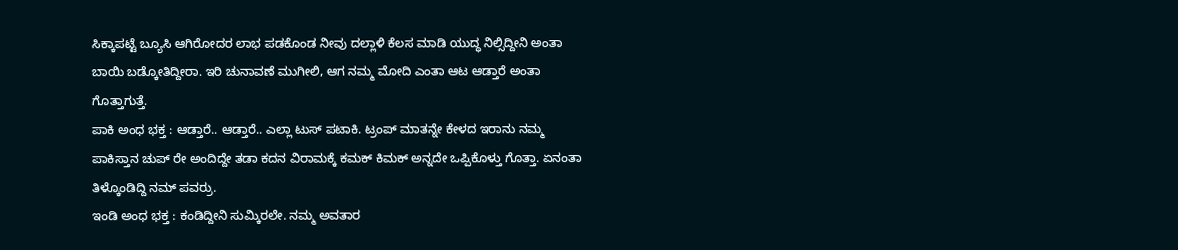ಸಿಕ್ಕಾಪಟ್ಟೆ ಬ್ಯೂಸಿ ಆಗಿರೋದರ ಲಾಭ ಪಡಕೊಂಡ ನೀವು ದಲ್ಲಾಳಿ ಕೆಲಸ ಮಾಡಿ ಯುದ್ಧ ನಿಲ್ಸಿದ್ದೀನಿ ಅಂತಾ ಬಾಯಿ ಬಡ್ಕೋತಿದ್ದೀರಾ. ಇರಿ ಚುನಾವಣೆ ಮುಗೀಲಿ, ಆಗ ನಮ್ಮ ಮೋದಿ ಎಂತಾ ಆಟ ಆಡ್ತಾರೆ ಅಂತಾ ಗೊತ್ತಾಗುತ್ತೆ.
ಪಾಕಿ ಅಂಧ ಭಕ್ತ : ಆಡ್ತಾರೆ.. ಆಡ್ತಾರೆ.. ಎಲ್ಲಾ ಟುಸ್ ಪಟಾಕಿ. ಟ್ರಂಪ್ ಮಾತನ್ನೇ ಕೇಳದ ಇರಾನು ನಮ್ಮ ಪಾಕಿಸ್ತಾನ ಚುಪ್ ರೇ ಅಂದಿದ್ದೇ ತಡಾ ಕದನ ವಿರಾಮಕ್ಕೆ ಕಮಕ್ ಕಿಮಕ್ ಅನ್ನದೇ ಒಪ್ಪಿಕೊಳ್ತು ಗೊತ್ತಾ. ಏನಂತಾ ತಿಳ್ಕೊಂಡಿದ್ದಿ ನಮ್ ಪವರ್ರು.
ಇಂಡಿ ಅಂಧ ಭಕ್ತ : ಕಂಡಿದ್ದೀನಿ ಸುಮ್ಕಿರಲೇ. ನಮ್ಮ ಅವತಾರ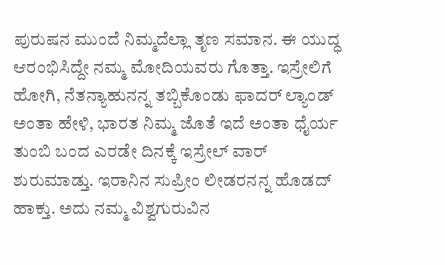ಪುರುಷನ ಮುಂದೆ ನಿಮ್ಮದೆಲ್ಲಾ ತೃಣ ಸಮಾನ. ಈ ಯುದ್ಧ ಆರಂಭಿಸಿದ್ದೇ ನಮ್ಮ ಮೋದಿಯವರು ಗೊತ್ತಾ. ಇಸ್ರೇಲಿಗೆ ಹೋಗಿ, ನೆತನ್ಯಾಹುನನ್ನ ತಬ್ಬಿಕೊಂಡು ಫಾದರ್ ಲ್ಯಾಂಡ್ ಅಂತಾ ಹೇಳಿ, ಭಾರತ ನಿಮ್ಮ ಜೊತೆ ಇದೆ ಅಂತಾ ಧೈರ್ಯ ತುಂಬಿ ಬಂದ ಎರಡೇ ದಿನಕ್ಕೆ ಇಸ್ರೇಲ್ ವಾರ್ ಶುರುಮಾಡ್ತು. ಇರಾನಿನ ಸುಪ್ರೀಂ ಲೀಡರನನ್ನ ಹೊಡದ್ ಹಾಕ್ತು. ಅದು ನಮ್ಮ ವಿಶ್ವಗುರುವಿನ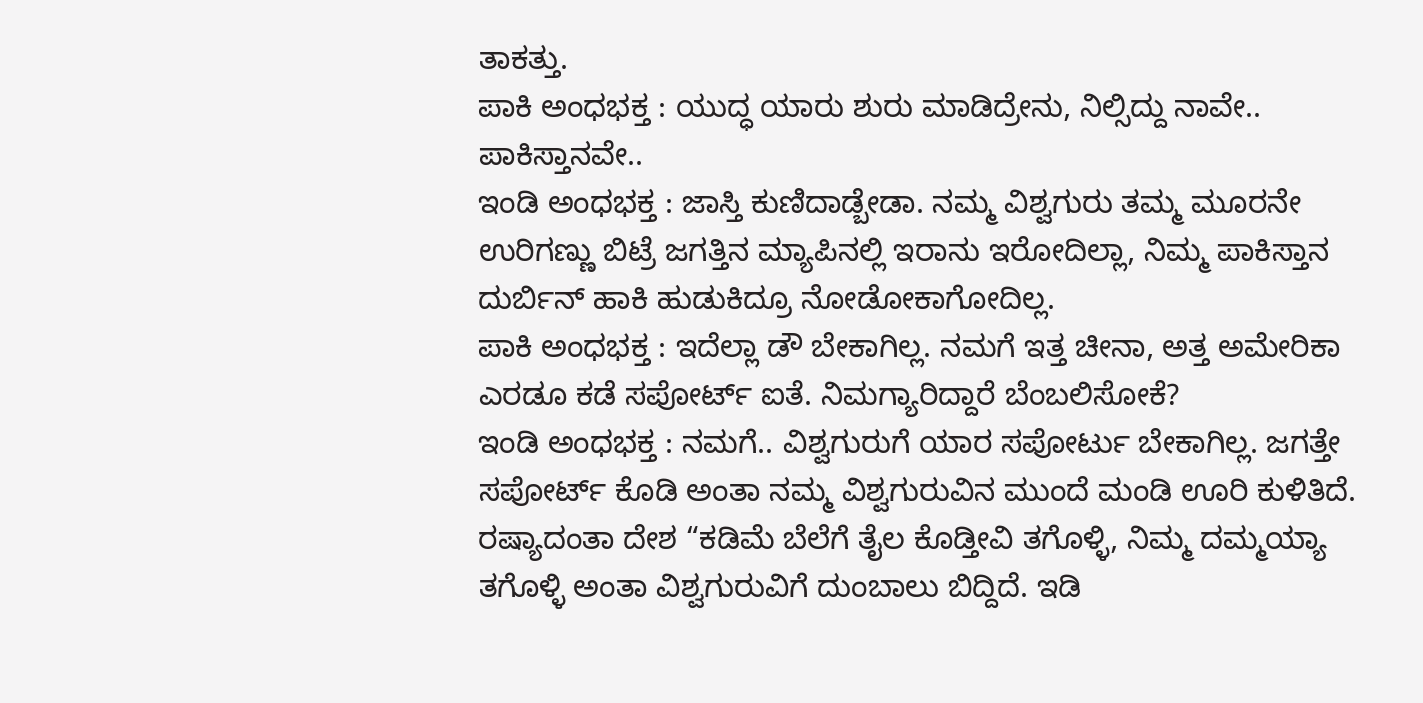ತಾಕತ್ತು.
ಪಾಕಿ ಅಂಧಭಕ್ತ : ಯುದ್ಧ ಯಾರು ಶುರು ಮಾಡಿದ್ರೇನು, ನಿಲ್ಸಿದ್ದು ನಾವೇ.. ಪಾಕಿಸ್ತಾನವೇ..
ಇಂಡಿ ಅಂಧಭಕ್ತ : ಜಾಸ್ತಿ ಕುಣಿದಾಡ್ಬೇಡಾ. ನಮ್ಮ ವಿಶ್ವಗುರು ತಮ್ಮ ಮೂರನೇ ಉರಿಗಣ್ಣು ಬಿಟ್ರೆ ಜಗತ್ತಿನ ಮ್ಯಾಪಿನಲ್ಲಿ ಇರಾನು ಇರೋದಿಲ್ಲಾ, ನಿಮ್ಮ ಪಾಕಿಸ್ತಾನ ದುರ್ಬಿನ್ ಹಾಕಿ ಹುಡುಕಿದ್ರೂ ನೋಡೋಕಾಗೋದಿಲ್ಲ.
ಪಾಕಿ ಅಂಧಭಕ್ತ : ಇದೆಲ್ಲಾ ಡೌ ಬೇಕಾಗಿಲ್ಲ. ನಮಗೆ ಇತ್ತ ಚೀನಾ, ಅತ್ತ ಅಮೇರಿಕಾ ಎರಡೂ ಕಡೆ ಸಪೋರ್ಟ್ ಐತೆ. ನಿಮಗ್ಯಾರಿದ್ದಾರೆ ಬೆಂಬಲಿಸೋಕೆ?
ಇಂಡಿ ಅಂಧಭಕ್ತ : ನಮಗೆ.. ವಿಶ್ವಗುರುಗೆ ಯಾರ ಸಪೋರ್ಟು ಬೇಕಾಗಿಲ್ಲ. ಜಗತ್ತೇ ಸಪೋರ್ಟ್ ಕೊಡಿ ಅಂತಾ ನಮ್ಮ ವಿಶ್ವಗುರುವಿನ ಮುಂದೆ ಮಂಡಿ ಊರಿ ಕುಳಿತಿದೆ. ರಷ್ಯಾದಂತಾ ದೇಶ “ಕಡಿಮೆ ಬೆಲೆಗೆ ತೈಲ ಕೊಡ್ತೀವಿ ತಗೊಳ್ಳಿ, ನಿಮ್ಮ ದಮ್ಮಯ್ಯಾ ತಗೊಳ್ಳಿ ಅಂತಾ ವಿಶ್ವಗುರುವಿಗೆ ದುಂಬಾಲು ಬಿದ್ದಿದೆ. ಇಡಿ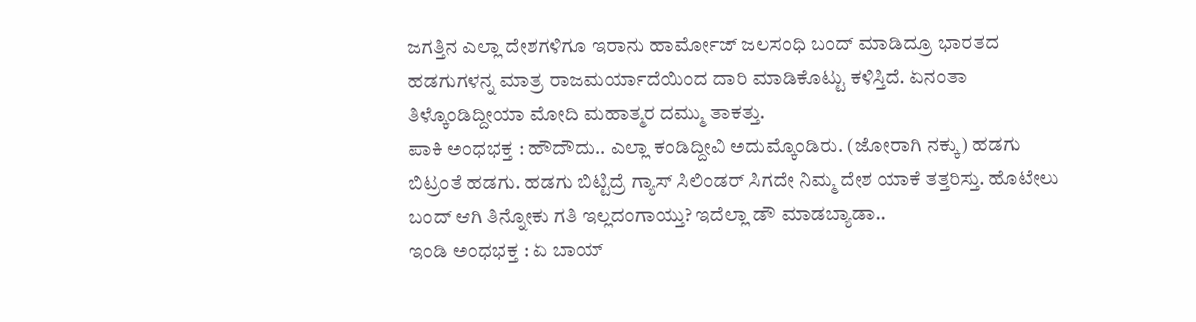ಜಗತ್ತಿನ ಎಲ್ಲಾ ದೇಶಗಳಿಗೂ ಇರಾನು ಹಾರ್ಮೋಜ್ ಜಲಸಂಧಿ ಬಂದ್ ಮಾಡಿದ್ರೂ ಭಾರತದ ಹಡಗುಗಳನ್ನ ಮಾತ್ರ ರಾಜಮರ್ಯಾದೆಯಿಂದ ದಾರಿ ಮಾಡಿಕೊಟ್ಟು ಕಳಿಸ್ತಿದೆ. ಏನಂತಾ ತಿಳ್ಕೊಂಡಿದ್ದೀಯಾ ಮೋದಿ ಮಹಾತ್ಮರ ದಮ್ಮು ತಾಕತ್ತು.
ಪಾಕಿ ಅಂಧಭಕ್ತ : ಹೌದೌದು.. ಎಲ್ಲಾ ಕಂಡಿದ್ದೀವಿ ಅದುಮ್ಕೊಂಡಿರು. (ಜೋರಾಗಿ ನಕ್ಕು) ಹಡಗು ಬಿಟ್ರಂತೆ ಹಡಗು. ಹಡಗು ಬಿಟ್ಟಿದ್ರೆ ಗ್ಯಾಸ್ ಸಿಲಿಂಡರ್ ಸಿಗದೇ ನಿಮ್ಮ ದೇಶ ಯಾಕೆ ತತ್ತರಿಸ್ತು. ಹೊಟೇಲು ಬಂದ್ ಆಗಿ ತಿನ್ನೋಕು ಗತಿ ಇಲ್ಲದಂಗಾಯ್ತು? ಇದೆಲ್ಲಾ ಡೌ ಮಾಡಬ್ಯಾಡಾ..
ಇಂಡಿ ಅಂಧಭಕ್ತ : ಏ ಬಾಯ್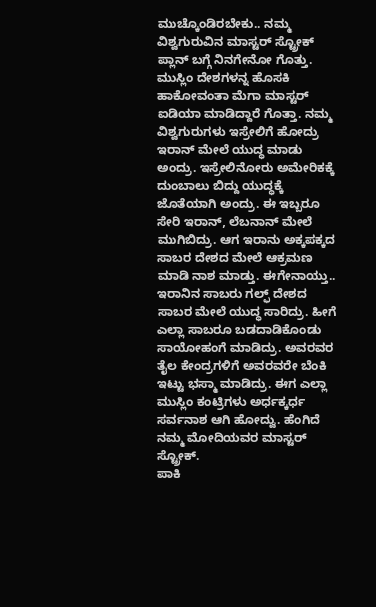ಮುಚ್ಕೊಂಡಿರಬೇಕು.. ನಮ್ಮ ವಿಶ್ವಗುರುವಿನ ಮಾಸ್ಟರ್ ಸ್ಟ್ರೋಕ್ ಪ್ಲಾನ್ ಬಗ್ಗೆ ನಿನಗೇನೋ ಗೊತ್ತು. ಮುಸ್ಲಿಂ ದೇಶಗಳನ್ನ ಹೊಸಕಿ ಹಾಕೋವಂತಾ ಮೆಗಾ ಮಾಸ್ಟರ್ ಐಡಿಯಾ ಮಾಡಿದ್ದಾರೆ ಗೊತ್ತಾ. ನಮ್ಮ ವಿಶ್ವಗುರುಗಳು ಇಸ್ರೇಲಿಗೆ ಹೋದ್ರು ಇರಾನ್ ಮೇಲೆ ಯುದ್ಧ ಮಾಡು ಅಂದ್ರು. ಇಸ್ರೇಲಿನೋರು ಅಮೇರಿಕಕ್ಕೆ ದುಂಬಾಲು ಬಿದ್ದು ಯುದ್ಧಕ್ಕೆ ಜೊತೆಯಾಗಿ ಅಂದ್ರು. ಈ ಇಬ್ಬರೂ ಸೇರಿ ಇರಾನ್, ಲೆಬನಾನ್ ಮೇಲೆ ಮುಗಿಬಿದ್ರು. ಆಗ ಇರಾನು ಅಕ್ಕಪಕ್ಕದ ಸಾಬರ ದೇಶದ ಮೇಲೆ ಆಕ್ರಮಣ ಮಾಡಿ ನಾಶ ಮಾಡ್ತು. ಈಗೇನಾಯ್ತು.. ಇರಾನಿನ ಸಾಬರು ಗಲ್ಫ್ ದೇಶದ ಸಾಬರ ಮೇಲೆ ಯುದ್ಧ ಸಾರಿದ್ರು. ಹೀಗೆ ಎಲ್ಲಾ ಸಾಬರೂ ಬಡದಾಡಿಕೊಂಡು ಸಾಯೋಹಂಗೆ ಮಾಡಿದ್ರು. ಅವರವರ ತೈಲ ಕೇಂದ್ರಗಳಿಗೆ ಅವರವರೇ ಬೆಂಕಿ ಇಟ್ಟು ಭಸ್ಮಾ ಮಾಡಿದ್ರು. ಈಗ ಎಲ್ಲಾ ಮುಸ್ಲಿಂ ಕಂಟ್ರಿಗಳು ಅರ್ಧಕ್ಕರ್ಧ ಸರ್ವನಾಶ ಆಗಿ ಹೋದ್ವು. ಹೆಂಗಿದೆ ನಮ್ಮ ಮೋದಿಯವರ ಮಾಸ್ಟರ್ ಸ್ಟ್ರೋಕ್.
ಪಾಕಿ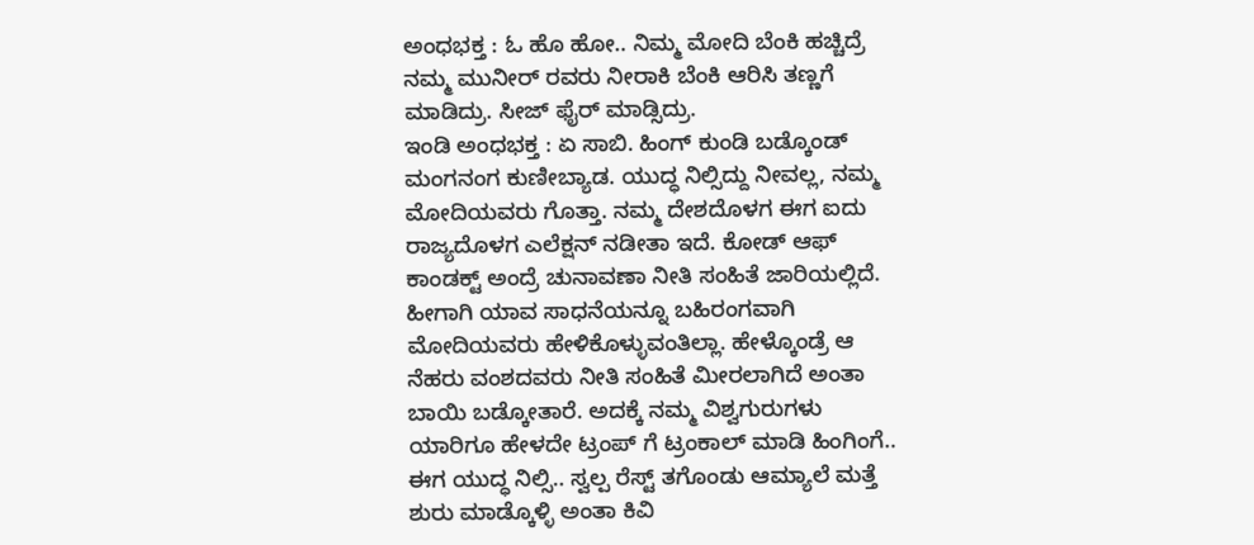ಅಂಧಭಕ್ತ : ಓ ಹೊ ಹೋ.. ನಿಮ್ಮ ಮೋದಿ ಬೆಂಕಿ ಹಚ್ಚಿದ್ರೆ ನಮ್ಮ ಮುನೀರ್ ರವರು ನೀರಾಕಿ ಬೆಂಕಿ ಆರಿಸಿ ತಣ್ಣಗೆ ಮಾಡಿದ್ರು. ಸೀಜ್ ಫೈರ್ ಮಾಡ್ಸಿದ್ರು.
ಇಂಡಿ ಅಂಧಭಕ್ತ : ಏ ಸಾಬಿ. ಹಿಂಗ್ ಕುಂಡಿ ಬಡ್ಕೊಂಡ್ ಮಂಗನಂಗ ಕುಣೀಬ್ಯಾಡ. ಯುದ್ಧ ನಿಲ್ಸಿದ್ದು ನೀವಲ್ಲ, ನಮ್ಮ ಮೋದಿಯವರು ಗೊತ್ತಾ. ನಮ್ಮ ದೇಶದೊಳಗ ಈಗ ಐದು ರಾಜ್ಯದೊಳಗ ಎಲೆಕ್ಷನ್ ನಡೀತಾ ಇದೆ. ಕೋಡ್ ಆಫ್ ಕಾಂಡಕ್ಟ್ ಅಂದ್ರೆ ಚುನಾವಣಾ ನೀತಿ ಸಂಹಿತೆ ಜಾರಿಯಲ್ಲಿದೆ. ಹೀಗಾಗಿ ಯಾವ ಸಾಧನೆಯನ್ನೂ ಬಹಿರಂಗವಾಗಿ ಮೋದಿಯವರು ಹೇಳಿಕೊಳ್ಳುವಂತಿಲ್ಲಾ. ಹೇಳ್ಕೊಂಡ್ರೆ ಆ ನೆಹರು ವಂಶದವರು ನೀತಿ ಸಂಹಿತೆ ಮೀರಲಾಗಿದೆ ಅಂತಾ ಬಾಯಿ ಬಡ್ಕೋತಾರೆ. ಅದಕ್ಕೆ ನಮ್ಮ ವಿಶ್ವಗುರುಗಳು ಯಾರಿಗೂ ಹೇಳದೇ ಟ್ರಂಪ್ ಗೆ ಟ್ರಂಕಾಲ್ ಮಾಡಿ ಹಿಂಗಿಂಗೆ.. ಈಗ ಯುದ್ಧ ನಿಲ್ಸಿ.. ಸ್ವಲ್ಪ ರೆಸ್ಟ್ ತಗೊಂಡು ಆಮ್ಯಾಲೆ ಮತ್ತೆ ಶುರು ಮಾಡ್ಕೊಳ್ಳಿ ಅಂತಾ ಕಿವಿ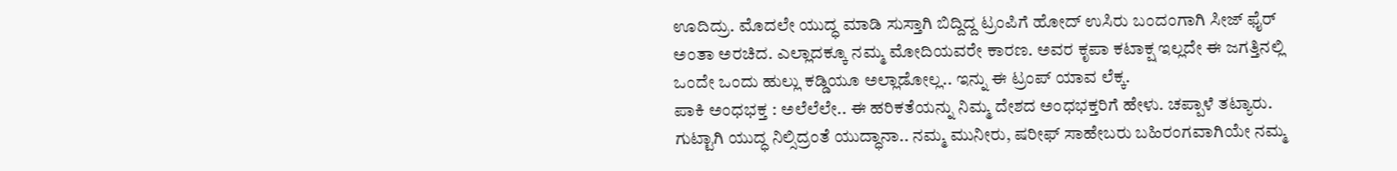ಊದಿದ್ರು. ಮೊದಲೇ ಯುದ್ಧ ಮಾಡಿ ಸುಸ್ತಾಗಿ ಬಿದ್ದಿದ್ದ ಟ್ರಂಪಿಗೆ ಹೋದ್ ಉಸಿರು ಬಂದಂಗಾಗಿ ಸೀಜ್ ಫೈರ್ ಅಂತಾ ಅರಚಿದ. ಎಲ್ಲಾದಕ್ಕೂ ನಮ್ಮ ಮೋದಿಯವರೇ ಕಾರಣ. ಅವರ ಕೃಪಾ ಕಟಾಕ್ಷ ಇಲ್ಲದೇ ಈ ಜಗತ್ತಿನಲ್ಲಿ ಒಂದೇ ಒಂದು ಹುಲ್ಲು ಕಡ್ಡಿಯೂ ಅಲ್ಲಾಡೋಲ್ಲ.. ಇನ್ನು ಈ ಟ್ರಂಪ್ ಯಾವ ಲೆಕ್ಕ.
ಪಾಕಿ ಅಂಧಭಕ್ತ : ಅಲೆಲೆಲೇ.. ಈ ಹರಿಕತೆಯನ್ನು ನಿಮ್ಮ ದೇಶದ ಅಂಧಭಕ್ತರಿಗೆ ಹೇಳು. ಚಪ್ಪಾಳೆ ತಟ್ಯಾರು. ಗುಟ್ಟಾಗಿ ಯುದ್ಧ ನಿಲ್ಸಿದ್ರಂತೆ ಯುದ್ಧಾನಾ.. ನಮ್ಮ ಮುನೀರು, ಷರೀಫ್ ಸಾಹೇಬರು ಬಹಿರಂಗವಾಗಿಯೇ ನಮ್ಮ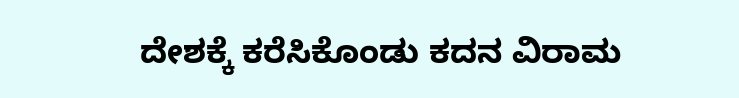ದೇಶಕ್ಕೆ ಕರೆಸಿಕೊಂಡು ಕದನ ವಿರಾಮ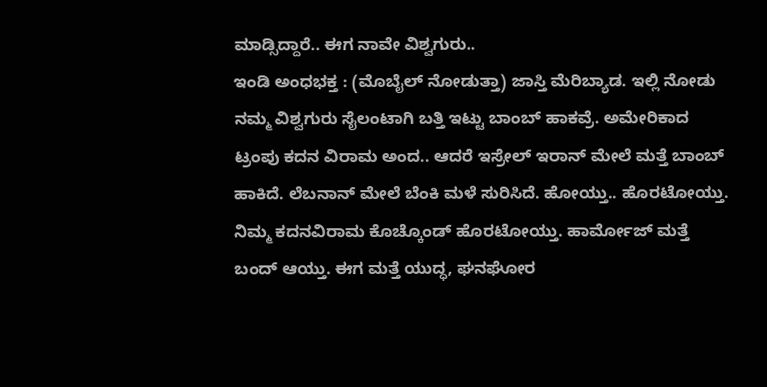ಮಾಡ್ಸಿದ್ದಾರೆ.. ಈಗ ನಾವೇ ವಿಶ್ವಗುರು..
ಇಂಡಿ ಅಂಧಭಕ್ತ : (ಮೊಬೈಲ್ ನೋಡುತ್ತಾ) ಜಾಸ್ತಿ ಮೆರಿಬ್ಯಾಡ. ಇಲ್ಲಿ ನೋಡು ನಮ್ಮ ವಿಶ್ವಗುರು ಸೈಲಂಟಾಗಿ ಬತ್ತಿ ಇಟ್ಟು ಬಾಂಬ್ ಹಾಕವ್ರೆ. ಅಮೇರಿಕಾದ ಟ್ರಂಪು ಕದನ ವಿರಾಮ ಅಂದ.. ಆದರೆ ಇಸ್ರೇಲ್ ಇರಾನ್ ಮೇಲೆ ಮತ್ತೆ ಬಾಂಬ್ ಹಾಕಿದೆ. ಲೆಬನಾನ್ ಮೇಲೆ ಬೆಂಕಿ ಮಳೆ ಸುರಿಸಿದೆ. ಹೋಯ್ತು.. ಹೊರಟೋಯ್ತು. ನಿಮ್ಮ ಕದನವಿರಾಮ ಕೊಚ್ಕೊಂಡ್ ಹೊರಟೋಯ್ತು. ಹಾರ್ಮೋಜ್ ಮತ್ತೆ ಬಂದ್ ಆಯ್ತು. ಈಗ ಮತ್ತೆ ಯುದ್ಧ, ಘನಘೋರ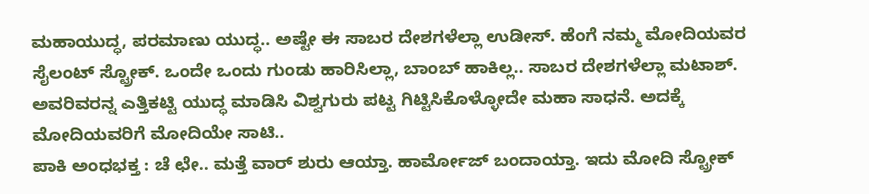ಮಹಾಯುದ್ಧ, ಪರಮಾಣು ಯುದ್ಧ.. ಅಷ್ಟೇ ಈ ಸಾಬರ ದೇಶಗಳೆಲ್ಲಾ ಉಡೀಸ್. ಹೆಂಗೆ ನಮ್ಮ ಮೋದಿಯವರ ಸೈಲಂಟ್ ಸ್ಟ್ರೋಕ್. ಒಂದೇ ಒಂದು ಗುಂಡು ಹಾರಿಸಿಲ್ಲಾ, ಬಾಂಬ್ ಹಾಕಿಲ್ಲ.. ಸಾಬರ ದೇಶಗಳೆಲ್ಲಾ ಮಟಾಶ್. ಅವರಿವರನ್ನ ಎತ್ತಿಕಟ್ಟಿ ಯುದ್ಧ ಮಾಡಿಸಿ ವಿಶ್ವಗುರು ಪಟ್ಟ ಗಿಟ್ಟಿಸಿಕೊಳ್ಳೋದೇ ಮಹಾ ಸಾಧನೆ. ಅದಕ್ಕೆ ಮೋದಿಯವರಿಗೆ ಮೋದಿಯೇ ಸಾಟಿ..
ಪಾಕಿ ಅಂಧಭಕ್ತ : ಚೆ ಛೇ.. ಮತ್ತೆ ವಾರ್ ಶುರು ಆಯ್ತಾ. ಹಾರ್ಮೋಜ್ ಬಂದಾಯ್ತಾ. ಇದು ಮೋದಿ ಸ್ಟ್ರೋಕ್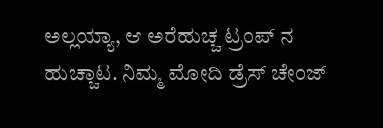ಅಲ್ಲಯ್ಯಾ, ಆ ಅರೆಹುಚ್ಚ ಟ್ರಂಪ್ ನ ಹುಚ್ಚಾಟ. ನಿಮ್ಮ ಮೋದಿ ಡ್ರೆಸ್ ಚೇಂಜ್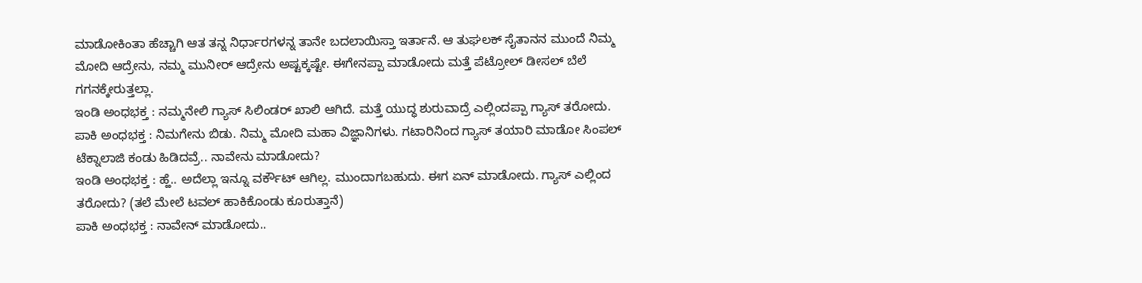ಮಾಡೋಕಿಂತಾ ಹೆಚ್ಚಾಗಿ ಆತ ತನ್ನ ನಿರ್ಧಾರಗಳನ್ನ ತಾನೇ ಬದಲಾಯಿಸ್ತಾ ಇರ್ತಾನೆ. ಆ ತುಘಲಕ್ ಸೈತಾನನ ಮುಂದೆ ನಿಮ್ಮ ಮೋದಿ ಆದ್ರೇನು, ನಮ್ಮ ಮುನೀರ್ ಆದ್ರೇನು ಅಷ್ಟಕ್ಕಷ್ಟೇ. ಈಗೇನಪ್ಪಾ ಮಾಡೋದು ಮತ್ತೆ ಪೆಟ್ರೋಲ್ ಡೀಸಲ್ ಬೆಲೆ ಗಗನಕ್ಕೇರುತ್ತಲ್ಲಾ.
ಇಂಡಿ ಅಂಧಭಕ್ತ : ನಮ್ಮನೇಲಿ ಗ್ಯಾಸ್ ಸಿಲಿಂಡರ್ ಖಾಲಿ ಆಗಿದೆ. ಮತ್ತೆ ಯುದ್ಧ ಶುರುವಾದ್ರೆ ಎಲ್ಲಿಂದಪ್ಪಾ ಗ್ಯಾಸ್ ತರೋದು.
ಪಾಕಿ ಅಂಧಭಕ್ತ : ನಿಮಗೇನು ಬಿಡು. ನಿಮ್ಮ ಮೋದಿ ಮಹಾ ವಿಜ್ಞಾನಿಗಳು. ಗಟಾರಿನಿಂದ ಗ್ಯಾಸ್ ತಯಾರಿ ಮಾಡೋ ಸಿಂಪಲ್ ಟೆಕ್ನಾಲಾಜಿ ಕಂಡು ಹಿಡಿದವ್ರೆ.. ನಾವೇನು ಮಾಡೋದು?
ಇಂಡಿ ಅಂಧಭಕ್ತ : ಹ್ಹೆ.. ಅದೆಲ್ಲಾ ಇನ್ನೂ ವರ್ಕೌಟ್ ಆಗಿಲ್ಲ. ಮುಂದಾಗಬಹುದು. ಈಗ ಏನ್ ಮಾಡೋದು. ಗ್ಯಾಸ್ ಎಲ್ಲಿಂದ ತರೋದು? (ತಲೆ ಮೇಲೆ ಟವಲ್ ಹಾಕಿಕೊಂಡು ಕೂರುತ್ತಾನೆ)
ಪಾಕಿ ಅಂಧಭಕ್ತ : ನಾವೇನ್ ಮಾಡೋದು..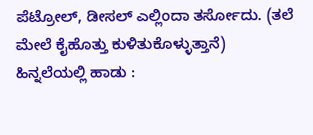ಪೆಟ್ರೋಲ್, ಡೀಸಲ್ ಎಲ್ಲಿಂದಾ ತರ್ಸೋದು. (ತಲೆ ಮೇಲೆ ಕೈಹೊತ್ತು ಕುಳಿತುಕೊಳ್ಳುತ್ತಾನೆ)
ಹಿನ್ನಲೆಯಲ್ಲಿ ಹಾಡು :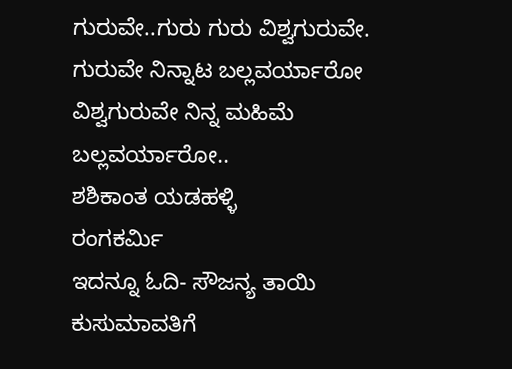ಗುರುವೇ..ಗುರು ಗುರು ವಿಶ್ವಗುರುವೇ.
ಗುರುವೇ ನಿನ್ನಾಟ ಬಲ್ಲವರ್ಯಾರೋ
ವಿಶ್ವಗುರುವೇ ನಿನ್ನ ಮಹಿಮೆ ಬಲ್ಲವರ್ಯಾರೋ..
ಶಶಿಕಾಂತ ಯಡಹಳ್ಳಿ
ರಂಗಕರ್ಮಿ
ಇದನ್ನೂ ಓದಿ- ಸೌಜನ್ಯ ತಾಯಿ ಕುಸುಮಾವತಿಗೆ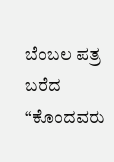ಬೆಂಬಲ ಪತ್ರ ಬರೆದ “ಕೊಂದವರು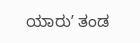ಯಾರುʼ ತಂಡ